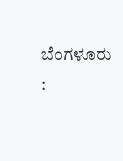ಬೆಂಗಳೂರು :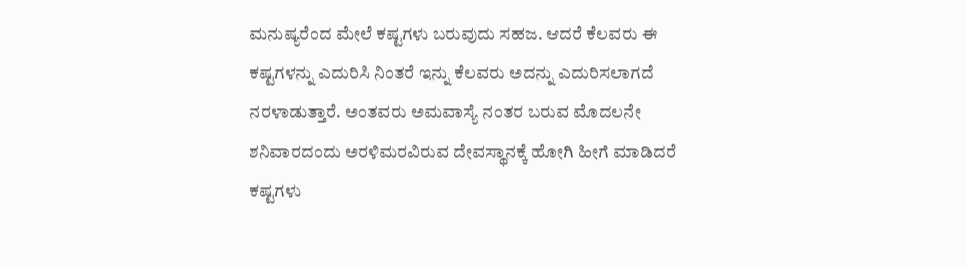ಮನುಷ್ಯರೆಂದ ಮೇಲೆ ಕಷ್ಟಗಳು ಬರುವುದು ಸಹಜ. ಆದರೆ ಕೆಲವರು ಈ ಕಷ್ಟಗಳನ್ನು ಎದುರಿಸಿ ನಿಂತರೆ ಇನ್ನು ಕೆಲವರು ಅದನ್ನು ಎದುರಿಸಲಾಗದೆ ನರಳಾಡುತ್ತಾರೆ. ಅಂತವರು ಅಮವಾಸ್ಯೆ ನಂತರ ಬರುವ ಮೊದಲನೇ ಶನಿವಾರದಂದು ಅರಳಿಮರವಿರುವ ದೇವಸ್ಥಾನಕ್ಕೆ ಹೋಗಿ ಹೀಗೆ ಮಾಡಿದರೆ ಕಷ್ಟಗಳು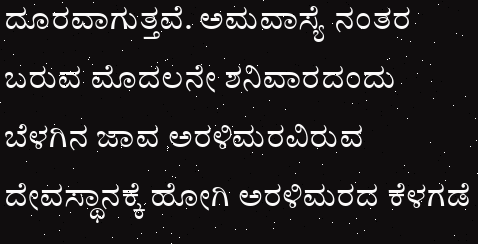ದೂರವಾಗುತ್ತವೆ. ಅಮವಾಸ್ಯೆ ನಂತರ ಬರುವ ಮೊದಲನೇ ಶನಿವಾರದಂದು ಬೆಳಗಿನ ಜಾವ ಅರಳಿಮರವಿರುವ ದೇವಸ್ಥಾನಕ್ಕೆ ಹೋಗಿ ಅರಳಿಮರದ ಕೆಳಗಡೆ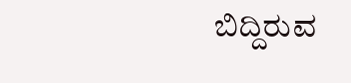ಬಿದ್ದಿರುವ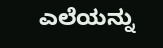ಎಲೆಯನ್ನು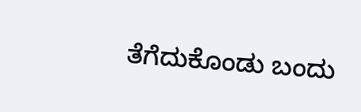ತೆಗೆದುಕೊಂಡು ಬಂದು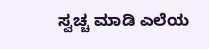ಸ್ವಚ್ಚ ಮಾಡಿ ಎಲೆಯ